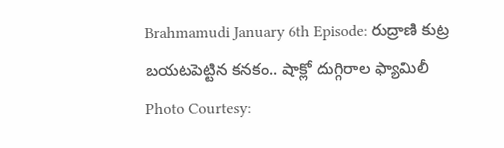Brahmamudi January 6th Episode: రుద్రాణి కుట్ర బయటపెట్టిన కనకం.. షాక్లో దుగ్గిరాల ఫ్యామిలీ
Photo Courtesy: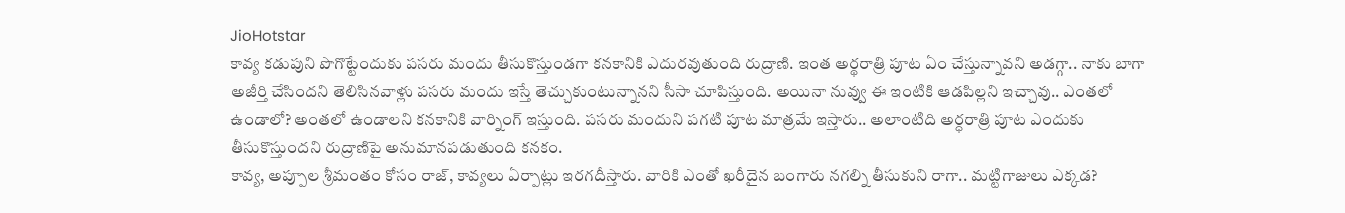JioHotstar
కావ్య కడుపుని పొగొట్టేందుకు పసరు మందు తీసుకొస్తుండగా కనకానికి ఎదురవుతుంది రుద్రాణి. ఇంత అర్థరాత్రి పూట ఏం చేస్తున్నావని అడగ్గా.. నాకు బాగా అజీర్తి చేసిందని తెలిసినవాళ్లు పసరు మందు ఇస్తే తెచ్చుకుంటున్నానని సీసా చూపిస్తుంది. అయినా నువ్వు ఈ ఇంటికి ఆడపిల్లని ఇచ్చావు.. ఎంతలో ఉండాలో? అంతలో ఉండాలని కనకానికి వార్నింగ్ ఇస్తుంది. పసరు మందుని పగటి పూట మాత్రమే ఇస్తారు.. అలాంటిది అర్ధరాత్రి పూట ఎందుకు తీసుకొస్తుందని రుద్రాణిపై అనుమానపడుతుంది కనకం.
కావ్య, అప్పూల శ్రీమంతం కోసం రాజ్, కావ్యలు ఏర్పాట్లు ఇరగదీస్తారు. వారికి ఎంతో ఖరీదైన బంగారు నగల్ని తీసుకుని రాగా.. మట్టిగాజులు ఎక్కడ?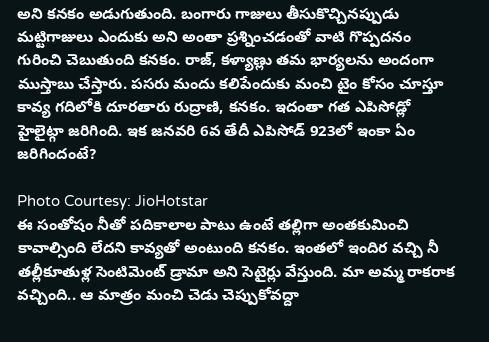అని కనకం అడుగుతుంది. బంగారు గాజులు తీసుకొచ్చినప్పుడు మట్టిగాజులు ఎందుకు అని అంతా ప్రశ్నించడంతో వాటి గొప్పదనం గురించి చెబుతుంది కనకం. రాజ్, కళ్యాణ్లు తమ భార్యలను అందంగా ముస్తాబు చేస్తారు. పసరు మందు కలిపేందుకు మంచి టైం కోసం చూస్తూ కావ్య గదిలోకి దూరతారు రుద్రాణి, కనకం. ఇదంతా గత ఎపిసోడ్లో హైలైట్గా జరిగింది. ఇక జనవరి 6వ తేదీ ఎపిసోడ్ 923లో ఇంకా ఏం జరిగిందంటే?

Photo Courtesy: JioHotstar
ఈ సంతోషం నీతో పదికాలాల పాటు ఉంటే తల్లిగా అంతకుమించి కావాల్సింది లేదని కావ్యతో అంటుంది కనకం. ఇంతలో ఇందిర వచ్చి నీ తల్లీకూతుళ్ల సెంటిమెంట్ డ్రామా అని సెటైర్లు వేస్తుంది. మా అమ్మ రాకరాక వచ్చింది.. ఆ మాత్రం మంచి చెడు చెప్పుకోవద్దా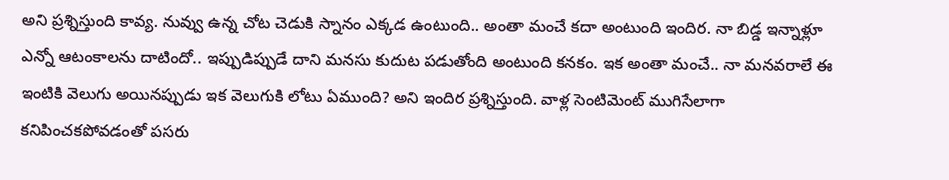అని ప్రశ్నిస్తుంది కావ్య. నువ్వు ఉన్న చోట చెడుకి స్నానం ఎక్కడ ఉంటుంది.. అంతా మంచే కదా అంటుంది ఇందిర. నా బిడ్డ ఇన్నాళ్లూ ఎన్నో ఆటంకాలను దాటిందో.. ఇప్పుడిప్పుడే దాని మనసు కుదుట పడుతోంది అంటుంది కనకం. ఇక అంతా మంచే.. నా మనవరాలే ఈ ఇంటికి వెలుగు అయినప్పుడు ఇక వెలుగుకి లోటు ఏముంది? అని ఇందిర ప్రశ్నిస్తుంది. వాళ్ల సెంటిమెంట్ ముగిసేలాగా కనిపించకపోవడంతో పసరు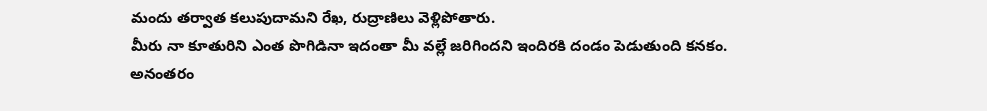మందు తర్వాత కలుపుదామని రేఖ, రుద్రాణిలు వెళ్లిపోతారు.
మీరు నా కూతురిని ఎంత పొగిడినా ఇదంతా మీ వల్లే జరిగిందని ఇందిరకి దండం పెడుతుంది కనకం. అనంతరం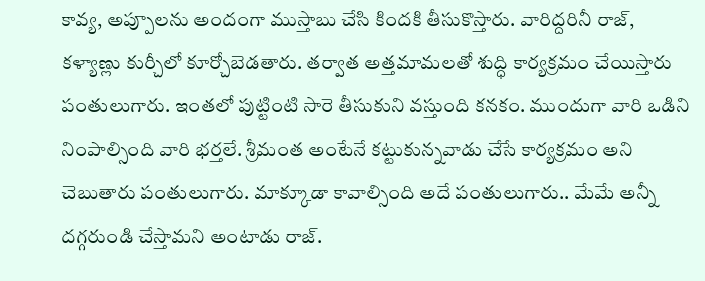కావ్య, అప్పూలను అందంగా ముస్తాబు చేసి కిందకి తీసుకొస్తారు. వారిద్దరినీ రాజ్, కళ్యాణ్లు కుర్చీలో కూర్చోబెడతారు. తర్వాత అత్తమామలతో శుద్ధి కార్యక్రమం చేయిస్తారు పంతులుగారు. ఇంతలో పుట్టింటి సారె తీసుకుని వస్తుంది కనకం. ముందుగా వారి ఒడిని నింపాల్సింది వారి భర్తలే. శ్రీమంత అంటేనే కట్టుకున్నవాడు చేసే కార్యక్రమం అని చెబుతారు పంతులుగారు. మాక్కూడా కావాల్సింది అదే పంతులుగారు.. మేమే అన్నీ దగ్గరుండి చేస్తామని అంటాడు రాజ్.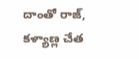దాంతో రాజ్, కళ్యాణ్ల చేత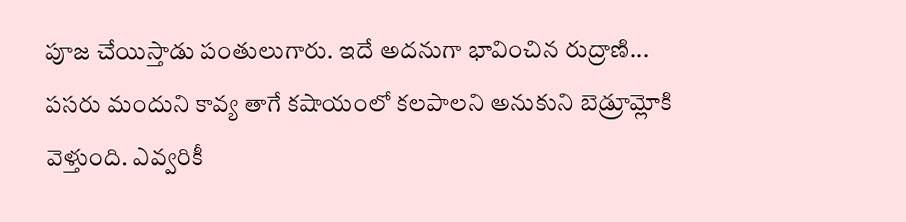పూజ చేయిస్తాడు పంతులుగారు. ఇదే అదనుగా భావించిన రుద్రాణి... పసరు మందుని కావ్య తాగే కషాయంలో కలపాలని అనుకుని బెడ్రూమ్లోకి వెళ్తుంది. ఎవ్వరికీ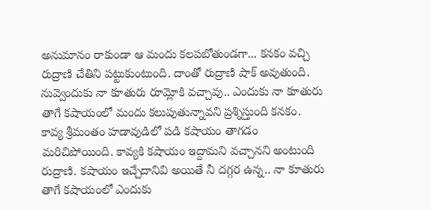అనుమానం రాకుండా ఆ మందు కలపబోతుండగా... కనకం వచ్చి రుద్రాణి చేతిని పట్టుకుంటుంది. దాంతో రుద్రాణి షాక్ అవుతుంది.
నువ్వెందుకు నా కూతురు రూమ్లోకి వచ్చావు.. ఎందుకు నా కూతురు తాగే కషాయంలో మందు కలుపుతున్నావని ప్రశ్నిస్తుంది కనకం. కావ్య శ్రీమంతం హడావుడిలో పడి కషాయం తాగడం మరిచిపోయింది. కావ్యకి కషాయం ఇద్దామని వచ్చానని అంటుంది రుద్రాణి. కషాయం ఇచ్చేదానివి అయితే నీ దగ్గర ఉన్న.. నా కూతురు తాగే కషాయంలో ఎందుకు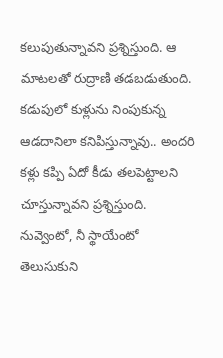కలుపుతున్నావని ప్రశ్నిస్తుంది. ఆ మాటలతో రుద్రాణి తడబడుతుంది. కడుపులో కుళ్లును నింపుకున్న ఆడదానిలా కనిపిస్తున్నావు.. అందరి కళ్లు కప్పి ఏదో కీడు తలపెట్టాలని చూస్తున్నావని ప్రశ్నిస్తుంది. నువ్వెంటో, నీ స్థాయేంటో తెలుసుకుని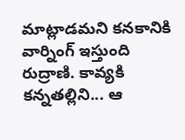మాట్లాడమని కనకానికి వార్నింగ్ ఇస్తుంది రుద్రాణి. కావ్యకి కన్నతల్లిని... ఆ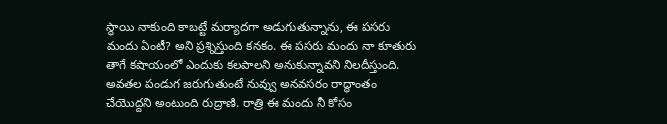స్థాయి నాకుంది కాబట్టే మర్యాదగా అడుగుతున్నాను, ఈ పసరు మందు ఏంటీ? అని ప్రశ్నిస్తుంది కనకం. ఈ పసరు మందు నా కూతురు తాగే కషాయంలో ఎందుకు కలపాలని అనుకున్నావని నిలదీస్తుంది.
అవతల పండుగ జరుగుతుంటే నువ్వు అనవసరం రాద్ధాంతం చేయొద్దని అంటుంది రుద్రాణి. రాత్రి ఈ మందు నీ కోసం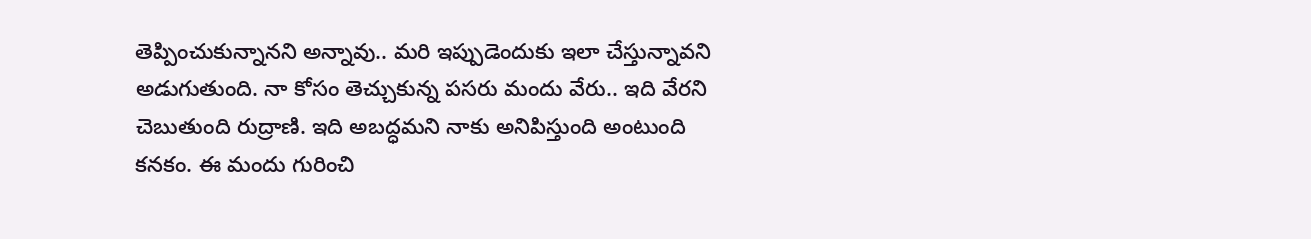తెప్పించుకున్నానని అన్నావు.. మరి ఇప్పుడెందుకు ఇలా చేస్తున్నావని అడుగుతుంది. నా కోసం తెచ్చుకున్న పసరు మందు వేరు.. ఇది వేరని చెబుతుంది రుద్రాణి. ఇది అబద్ధమని నాకు అనిపిస్తుంది అంటుంది కనకం. ఈ మందు గురించి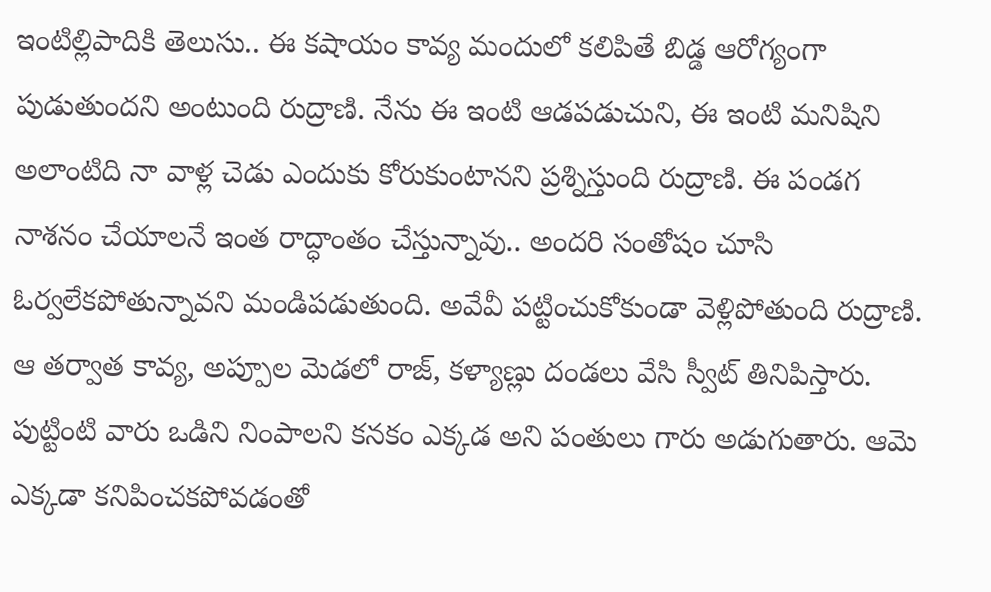ఇంటిల్లిపాదికి తెలుసు.. ఈ కషాయం కావ్య మందులో కలిపితే బిడ్డ ఆరోగ్యంగా పుడుతుందని అంటుంది రుద్రాణి. నేను ఈ ఇంటి ఆడపడుచుని, ఈ ఇంటి మనిషిని అలాంటిది నా వాళ్ల చెడు ఎందుకు కోరుకుంటానని ప్రశ్నిస్తుంది రుద్రాణి. ఈ పండగ నాశనం చేయాలనే ఇంత రాద్ధాంతం చేస్తున్నావు.. అందరి సంతోషం చూసి ఓర్వలేకపోతున్నావని మండిపడుతుంది. అవేవీ పట్టించుకోకుండా వెళ్లిపోతుంది రుద్రాణి.
ఆ తర్వాత కావ్య, అప్పూల మెడలో రాజ్, కళ్యాణ్లు దండలు వేసి స్వీట్ తినిపిస్తారు. పుట్టింటి వారు ఒడిని నింపాలని కనకం ఎక్కడ అని పంతులు గారు అడుగుతారు. ఆమె ఎక్కడా కనిపించకపోవడంతో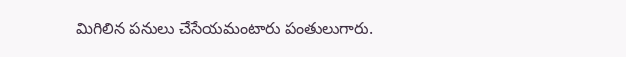మిగిలిన పనులు చేసేయమంటారు పంతులుగారు.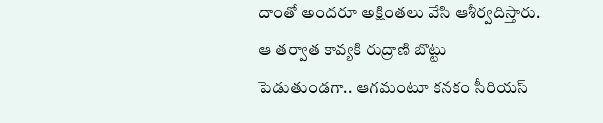దాంతో అందరూ అక్షింతలు వేసి ఆశీర్వదిస్తారు. ఆ తర్వాత కావ్యకి రుద్రాణి బొట్టు పెడుతుండగా.. ఆగమంటూ కనకం సీరియస్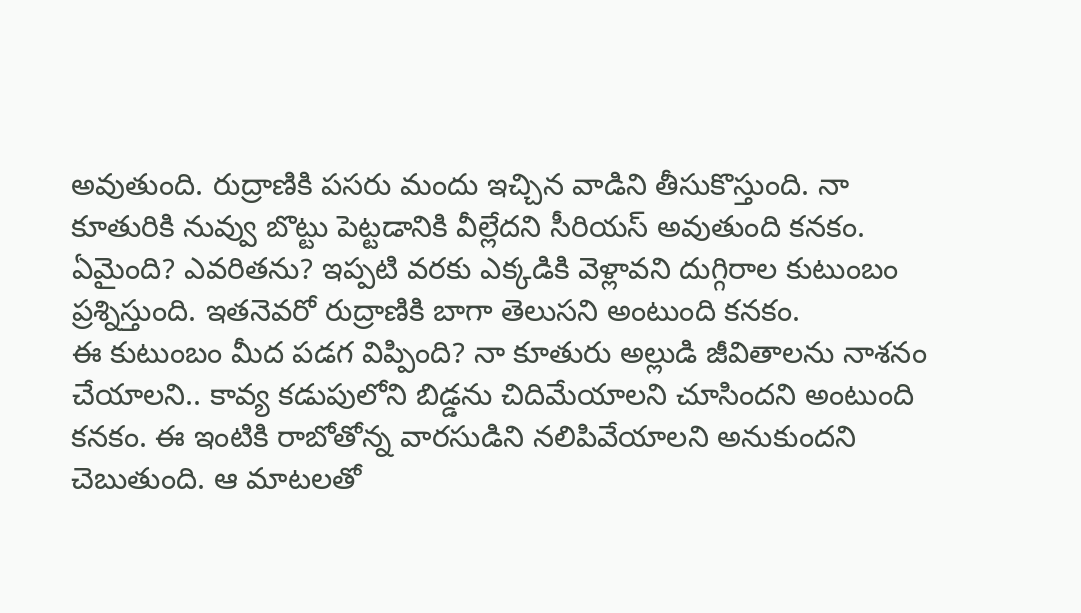అవుతుంది. రుద్రాణికి పసరు మందు ఇచ్చిన వాడిని తీసుకొస్తుంది. నా కూతురికి నువ్వు బొట్టు పెట్టడానికి వీల్లేదని సీరియస్ అవుతుంది కనకం. ఏమైంది? ఎవరితను? ఇప్పటి వరకు ఎక్కడికి వెళ్లావని దుగ్గిరాల కుటుంబం ప్రశ్నిస్తుంది. ఇతనెవరో రుద్రాణికి బాగా తెలుసని అంటుంది కనకం.
ఈ కుటుంబం మీద పడగ విప్పింది? నా కూతురు అల్లుడి జీవితాలను నాశనం చేయాలని.. కావ్య కడుపులోని బిడ్డను చిదిమేయాలని చూసిందని అంటుంది కనకం. ఈ ఇంటికి రాబోతోన్న వారసుడిని నలిపివేయాలని అనుకుందని చెబుతుంది. ఆ మాటలతో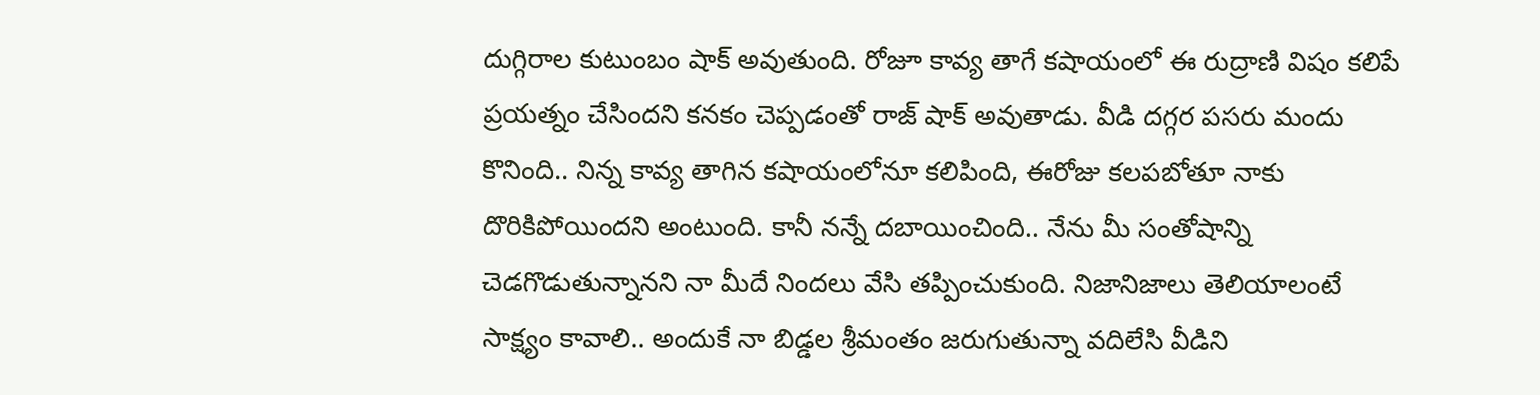దుగ్గిరాల కుటుంబం షాక్ అవుతుంది. రోజూ కావ్య తాగే కషాయంలో ఈ రుద్రాణి విషం కలిపే ప్రయత్నం చేసిందని కనకం చెప్పడంతో రాజ్ షాక్ అవుతాడు. వీడి దగ్గర పసరు మందు కొనింది.. నిన్న కావ్య తాగిన కషాయంలోనూ కలిపింది, ఈరోజు కలపబోతూ నాకు దొరికిపోయిందని అంటుంది. కానీ నన్నే దబాయించింది.. నేను మీ సంతోషాన్ని చెడగొడుతున్నానని నా మీదే నిందలు వేసి తప్పించుకుంది. నిజానిజాలు తెలియాలంటే సాక్ష్యం కావాలి.. అందుకే నా బిడ్డల శ్రీమంతం జరుగుతున్నా వదిలేసి వీడిని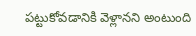పట్టుకోవడానికి వెళ్లానని అంటుంది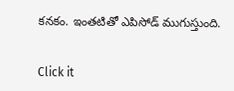కనకం. ఇంతటితో ఎపిసోడ్ ముగుస్తుంది.


Click it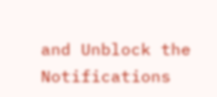and Unblock the Notifications